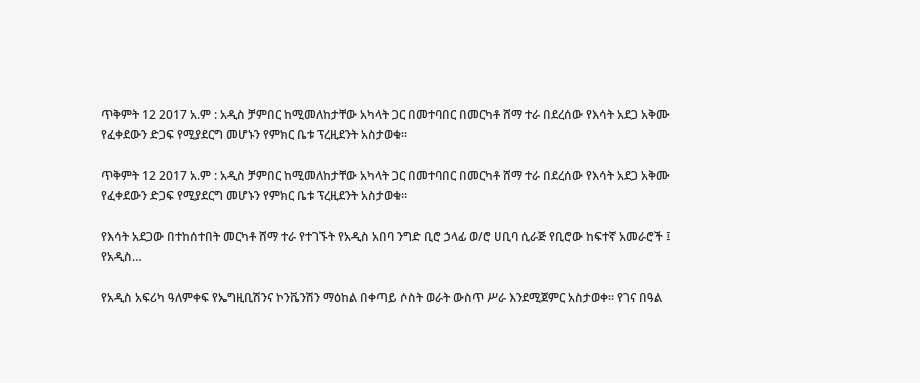ጥቅምት 12 2017 አ.ም : አዲስ ቻምበር ከሚመለከታቸው አካላት ጋር በመተባበር በመርካቶ ሸማ ተራ በደረሰው የእሳት አደጋ አቅሙ የፈቀደውን ድጋፍ የሚያደርግ መሆኑን የምክር ቤቱ ፕረዚደንት አስታወቁ፡፡

ጥቅምት 12 2017 አ.ም : አዲስ ቻምበር ከሚመለከታቸው አካላት ጋር በመተባበር በመርካቶ ሸማ ተራ በደረሰው የእሳት አደጋ አቅሙ የፈቀደውን ድጋፍ የሚያደርግ መሆኑን የምክር ቤቱ ፕረዚደንት አስታወቁ፡፡

የእሳት አደጋው በተከሰተበት መርካቶ ሸማ ተራ የተገኙት የአዲስ አበባ ንግድ ቢሮ ኃላፊ ወ/ሮ ሀቢባ ሲራጅ የቢሮው ከፍተኛ አመራሮች ፤ የአዲስ…

የአዲስ አፍሪካ ዓለምቀፍ የኤግዚቢሽንና ኮንቬንሽን ማዕከል በቀጣይ ሶስት ወራት ውስጥ ሥራ እንደሚጀምር አስታወቀ፡፡ የገና በዓል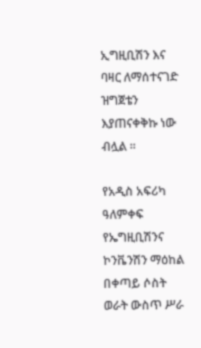ኢግዚቢሽን እና ባዛር ለማሰተናገድ ዝግጀቴን እያጠናቀቅኩ ነው ብሏል ፡፡

የአዲስ አፍሪካ ዓለምቀፍ የኤግዚቢሽንና ኮንቬንሽን ማዕከል በቀጣይ ሶስት ወራት ውስጥ ሥራ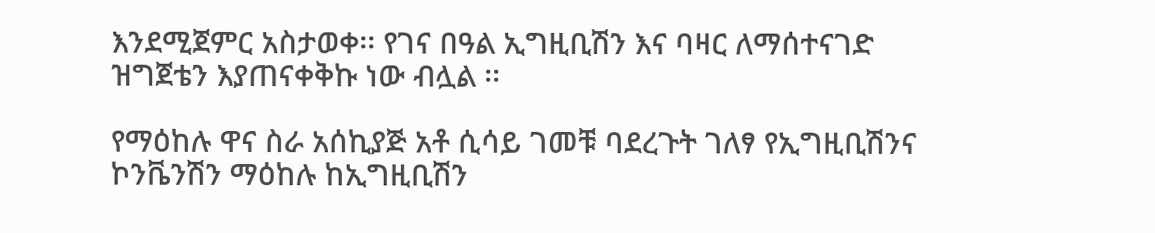እንደሚጀምር አስታወቀ፡፡ የገና በዓል ኢግዚቢሽን እና ባዛር ለማሰተናገድ ዝግጀቴን እያጠናቀቅኩ ነው ብሏል ፡፡

የማዕከሉ ዋና ስራ አሰኪያጅ አቶ ሲሳይ ገመቹ ባደረጉት ገለፃ የኢግዚቢሽንና ኮንቬንሽን ማዕከሉ ከኢግዚቢሽን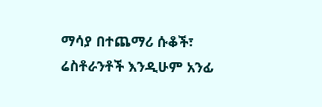ማሳያ በተጨማሪ ሱቆች፣ ሬስቶራንቶች እንዲሁም አንፊ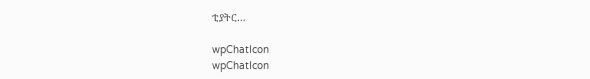ቲያትር…

wpChatIcon
wpChatIcon